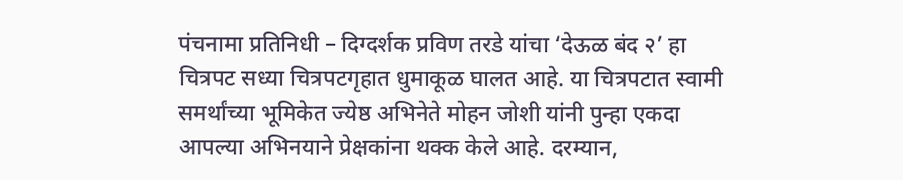पंचनामा प्रतिनिधी – दिग्दर्शक प्रविण तरडे यांचा ‘देऊळ बंद २’ हा चित्रपट सध्या चित्रपटगृहात धुमाकूळ घालत आहे. या चित्रपटात स्वामी समर्थांच्या भूमिकेत ज्येष्ठ अभिनेते मोहन जोशी यांनी पुन्हा एकदा आपल्या अभिनयाने प्रेक्षकांना थक्क केले आहे. दरम्यान,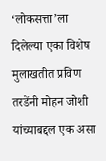‘लोकसत्ता’ला दिलेल्या एका विशेष मुलाखतीत प्रविण तरडेंनी मोहन जोशी यांच्याबद्दल एक असा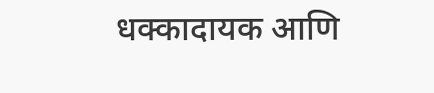धक्कादायक आणि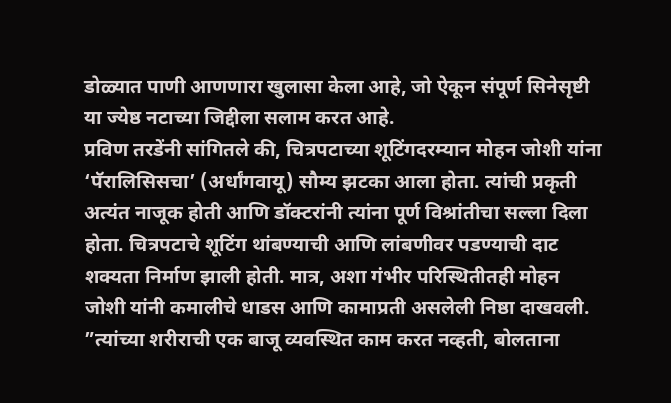डोळ्यात पाणी आणणारा खुलासा केला आहे, जो ऐकून संपूर्ण सिनेसृष्टी या ज्येष्ठ नटाच्या जिद्दीला सलाम करत आहे.
प्रविण तरडेंनी सांगितले की, चित्रपटाच्या शूटिंगदरम्यान मोहन जोशी यांना ‘पॅरालिसिसचा’ (अर्धांगवायू) सौम्य झटका आला होता. त्यांची प्रकृती अत्यंत नाजूक होती आणि डॉक्टरांनी त्यांना पूर्ण विश्रांतीचा सल्ला दिला होता. चित्रपटाचे शूटिंग थांबण्याची आणि लांबणीवर पडण्याची दाट शक्यता निर्माण झाली होती. मात्र, अशा गंभीर परिस्थितीतही मोहन जोशी यांनी कमालीचे धाडस आणि कामाप्रती असलेली निष्ठा दाखवली.
”त्यांच्या शरीराची एक बाजू व्यवस्थित काम करत नव्हती, बोलताना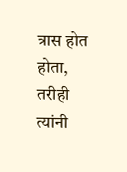त्रास होत होता, तरीही त्यांनी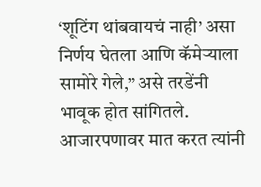‘शूटिंग थांबवायचं नाही’ असा निर्णय घेतला आणि कॅमेऱ्याला सामोरे गेले,” असे तरडेंनी भावूक होत सांगितले. आजारपणावर मात करत त्यांनी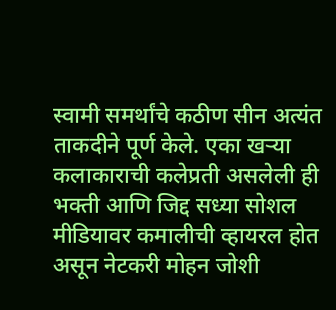स्वामी समर्थांचे कठीण सीन अत्यंत ताकदीने पूर्ण केले. एका खऱ्या कलाकाराची कलेप्रती असलेली ही भक्ती आणि जिद्द सध्या सोशल मीडियावर कमालीची व्हायरल होत असून नेटकरी मोहन जोशी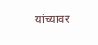यांच्यावर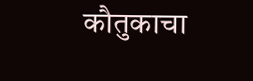कौतुकाचा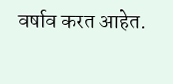वर्षाव करत आहेत.